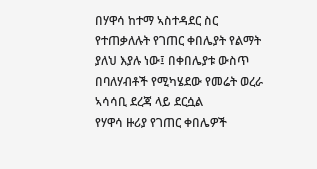በሃዋሳ ከተማ ኣስተዳደር ስር የተጠቃለሉት የገጠር ቀበሌያት የልማት ያለህ እያሉ ነው፤ በቀበሌያቱ ውስጥ በባለሃብቶች የሚካሄደው የመሬት ወረራ ኣሳሳቢ ደረጃ ላይ ደርሷል
የሃዋሳ ዙሪያ የገጠር ቀበሌዎች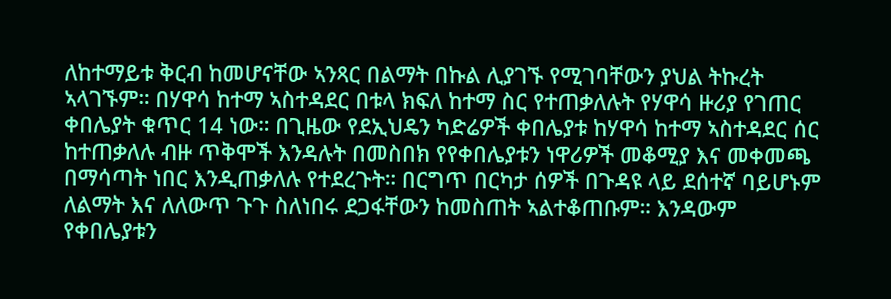ለከተማይቱ ቅርብ ከመሆናቸው ኣንጻር በልማት በኩል ሊያገኙ የሚገባቸውን ያህል ትኩረት ኣላገኙም። በሃዋሳ ከተማ ኣስተዳደር በቱላ ክፍለ ከተማ ስር የተጠቃለሉት የሃዋሳ ዙሪያ የገጠር ቀበሌያት ቁጥር 14 ነው። በጊዜው የደኢህዴን ካድሬዎች ቀበሌያቱ ከሃዋሳ ከተማ ኣስተዳደር ሰር ከተጠቃለሉ ብዙ ጥቅሞች እንዳሉት በመስበክ የየቀበሌያቱን ነዋሪዎች መቆሚያ እና መቀመጫ በማሳጣት ነበር እንዲጠቃለሉ የተደረጉት። በርግጥ በርካታ ሰዎች በጉዳዩ ላይ ደሰተኛ ባይሆኑም ለልማት እና ለለውጥ ጉጉ ስለነበሩ ደጋፋቸውን ከመስጠት ኣልተቆጠቡም። እንዳውም የቀበሌያቱን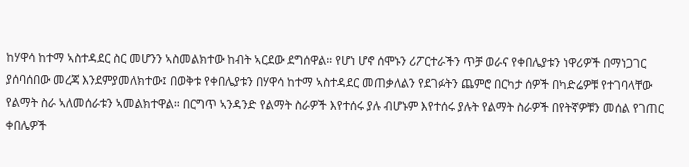ከሃዋሳ ከተማ ኣስተዳደር ስር መሆንን ኣስመልክተው ከብት ኣርደው ደግሰዋል። የሆነ ሆኖ ሰሞኑን ሪፖርተራችን ጥቻ ወራና የቀበሌያቱን ነዋሪዎች በማነጋገር ያሰባሰበው መረጃ እንደምያመለክተው፤ በወቅቱ የቀበሌያቱን በሃዋሳ ከተማ ኣስተዳደር መጠቃለልን የደገፉትን ጨምሮ በርካታ ሰዎች በካድሬዎቹ የተገባላቸው የልማት ስራ ኣለመሰራቱን ኣመልክተዋል። በርግጥ ኣንዳንድ የልማት ስራዎች እየተሰሩ ያሉ ብሆኑም እየተሰሩ ያሉት የልማት ስራዎች በየትኛዎቹን መሰል የገጠር ቀበሌዎች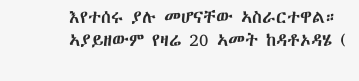እየተሰሩ ያሉ መሆናቸው ኣስራርተዋል። ኣያይዘውም የዛሬ 20 ኣመት ከዳቶኦዳሄ (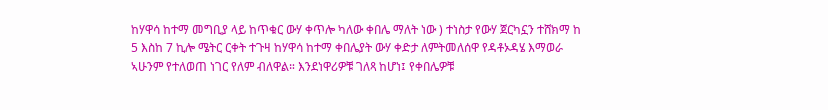ከሃዋሳ ከተማ መግቢያ ላይ ከጥቁር ውሃ ቀጥሎ ካለው ቀበሌ ማለት ነው ) ተነስታ የውሃ ጀርካኗን ተሸክማ ከ 5 እስከ 7 ኪሎ ሜትር ርቀት ተጉዛ ከሃዋሳ ከተማ ቀበሌያት ውሃ ቀድታ ለምትመለሰዋ የዳቶኦዳሄ እማወራ ኣሁንም የተለወጠ ነገር የለም ብለዋል። እንደነዋሪዎቹ ገለጻ ከሆነ፤ የቀበሌዎቹ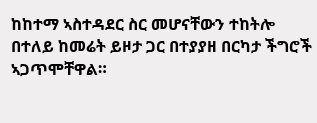ከከተማ ኣስተዳደር ስር መሆናቸውን ተከትሎ በተለይ ከመሬት ይዞታ ጋር በተያያዘ በርካታ ችግሮች ኣጋጥሞቸዋል።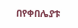በየቀበሌያቱ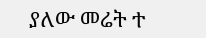ያለው መሬት ተ